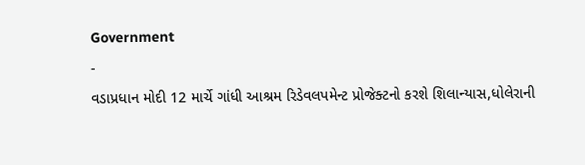Government
-
વડાપ્રધાન મોદી 12 માર્ચે ગાંધી આશ્રમ રિડેવલપમેન્ટ પ્રોજેક્ટનો કરશે શિલાન્યાસ,ધોલેરાની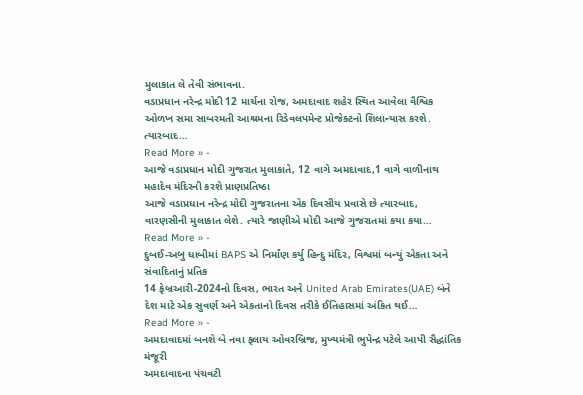મુલાકાત લે તેવી સંભાવના.
વડાપ્રધાન નરેન્દ્ર મોદી 12 માર્ચના રોજ, અમદાવાદ શહેર સ્થિત આવેલા વૈશ્વિક ઓળખ સમા સાબરમતી આશ્રમના રિડેવલપમેન્ટ પ્રોજેક્ટનો શિલાન્યાસ કરશે. ત્યારબાદ…
Read More » -
આજે વડાપ્રધાન મોદી ગુજરાત મુલાકાતે, 12 વાગે અમદાવાદ,1 વાગે વાળીનાથ મહાદેવ મંદિરની કરશે પ્રાણપ્રતિષ્ઠા
આજે વડાપ્રધાન નરેન્દ્ર મોદી ગુજરાતના એક દિવસીય પ્રવાસે છે ત્યારબાદ, વારણસીની મુલાકાત લેશે. ત્યારે જાણીએ મોદી આજે ગુજરાતમાં કયા કયા…
Read More » -
દુબઈ-અબુ ધાબીમાં BAPS એ નિર્માંણ કર્યુ હિન્દુ મંદિર, વિશ્વમાં બન્યું એકતા અને સંવાદિતાનું પ્રતિક
14 ફેબ્રઆરી-2024નો દિવસ, ભારત અને United Arab Emirates(UAE) બંને દેશ માટે એક સુવર્ણ અને એકતાનો દિવસ તરીકે ઈતિહાસમાં અંકિત થઈ…
Read More » -
અમદાવાદમાં બનશે બે નવા ફ્લાય ઓવરબ્રિજ, મુખ્યમંત્રી ભુપેન્દ્ર પટેલે આપી સૈદ્ધાંતિક મંજૂરી
અમદાવાદના પંચવટી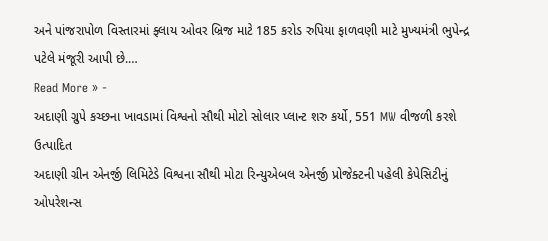અને પાંજરાપોળ વિસ્તારમાં ફ્લાય ઓવર બ્રિજ માટે 185 કરોડ રુપિયા ફાળવણી માટે મુખ્યમંત્રી ભુપેન્દ્ર પટેલે મંજૂરી આપી છે.…
Read More » -
અદાણી ગ્રુપે કચ્છના ખાવડામાં વિશ્વનો સૌથી મોટો સોલાર પ્લાન્ટ શરુ કર્યો, 551 MW વીજળી કરશે ઉત્પાદિત
અદાણી ગ્રીન એનર્જી લિમિટેડે વિશ્વના સૌથી મોટા રિન્યુએબલ એનર્જી પ્રોજેક્ટની પહેલી કેપેસિટીનું ઓપરેશન્સ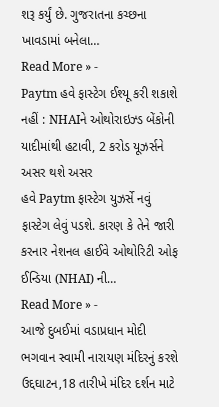શરૂ કર્યું છે. ગુજરાતના કચ્છના ખાવડામાં બનેલા…
Read More » -
Paytm હવે ફાસ્ટેગ ઈશ્યૂ કરી શકાશે નહીં : NHAIને ઓથોરાઇઝ્ડ બેંકોની યાદીમાંથી હટાવી, 2 કરોડ યૂઝર્સને અસર થશે અસર
હવે Paytm ફાસ્ટેગ યુઝર્સે નવું ફાસ્ટેગ લેવું પડશે. કારણ કે તેને જારી કરનાર નેશનલ હાઈવે ઓથોરિટી ઓફ ઈન્ડિયા (NHAI) ની…
Read More » -
આજે દુબઈમાં વડાપ્રધાન મોદી ભગવાન સ્વામી નારાયણ મંદિરનું કરશે ઉદ્દઘાટન,18 તારીખે મંદિર દર્શન માટે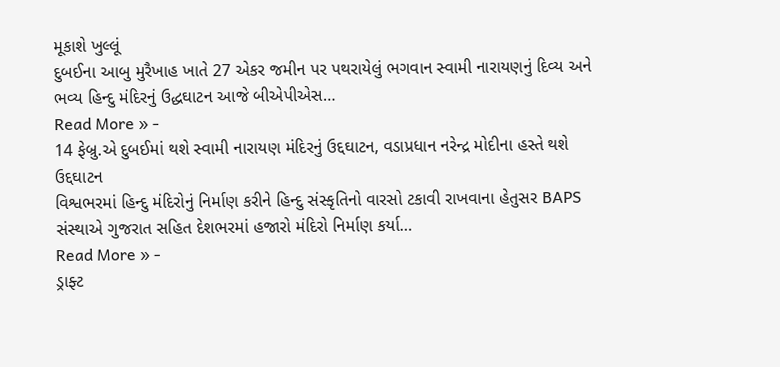મૂકાશે ખુલ્લૂં
દુબઈના આબુ મુરૈખાહ ખાતે 27 એકર જમીન પર પથરાયેલું ભગવાન સ્વામી નારાયણનું દિવ્ય અને ભવ્ય હિન્દુ મંદિરનું ઉદ્ધઘાટન આજે બીએપીએસ…
Read More » -
14 ફેબ્રુ.એ દુબઈમાં થશે સ્વામી નારાયણ મંદિરનું ઉદ્દઘાટન, વડાપ્રધાન નરેન્દ્ર મોદીના હસ્તે થશે ઉદ્દઘાટન
વિશ્વભરમાં હિન્દુ મંદિરોનું નિર્માણ કરીને હિન્દુ સંસ્કૃતિનો વારસો ટકાવી રાખવાના હેતુસર BAPS સંસ્થાએ ગુજરાત સહિત દેશભરમાં હજારો મંદિરો નિર્માણ કર્યા…
Read More » -
ડ્રાફ્ટ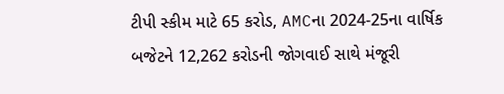ટીપી સ્કીમ માટે 65 કરોડ, AMCના 2024-25ના વાર્ષિક બજેટને 12,262 કરોડની જોગવાઈ સાથે મંજૂરી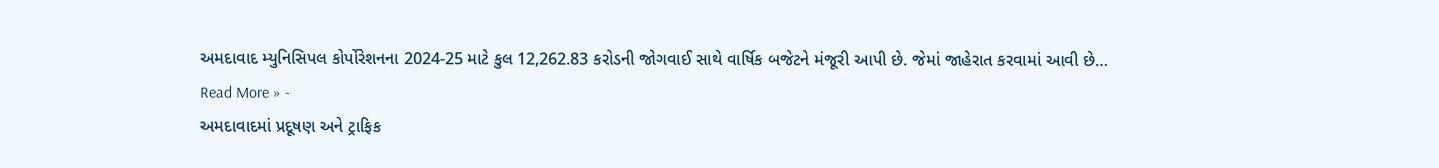અમદાવાદ મ્યુનિસિપલ કોર્પોરેશનના 2024-25 માટે કુલ 12,262.83 કરોડની જોગવાઈ સાથે વાર્ષિક બજેટને મંજૂરી આપી છે. જેમાં જાહેરાત કરવામાં આવી છે…
Read More » -
અમદાવાદમાં પ્રદૂષણ અને ટ્રાફિક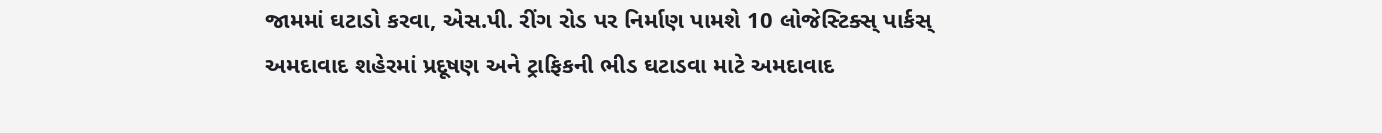જામમાં ઘટાડો કરવા, એસ.પી. રીંગ રોડ પર નિર્માણ પામશે 10 લોજેસ્ટિક્સ્ પાર્કસ્
અમદાવાદ શહેરમાં પ્રદૂષણ અને ટ્રાફિકની ભીડ ઘટાડવા માટે અમદાવાદ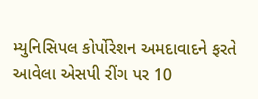મ્યુનિસિપલ કોર્પોરેશન અમદાવાદને ફરતે આવેલા એસપી રીંગ પર 10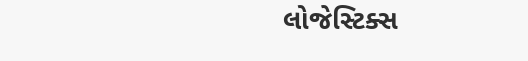લોજેસ્ટિક્સ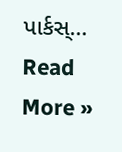પાર્કસ્…
Read More »